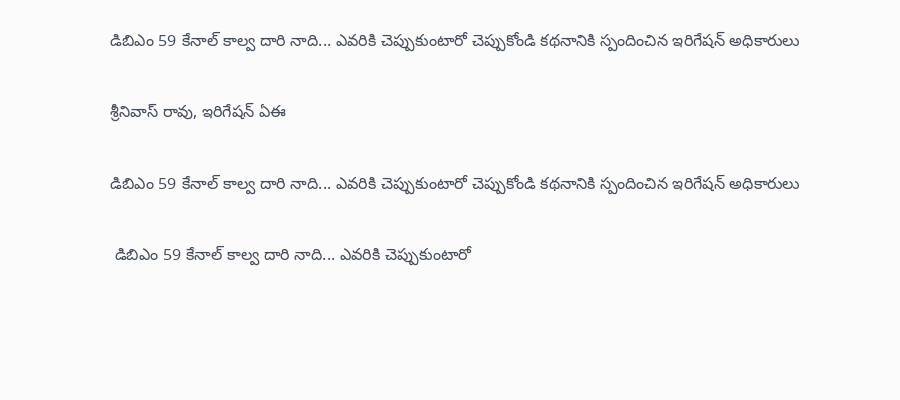డిబిఎం 59 కేనాల్ కాల్వ దారి నాది... ఎవరికి చెప్పుకుంటారో చెప్పుకోండి కథనానికి స్పందించిన ఇరిగేషన్ అధికారులు

శ్రీనివాస్ రావు, ఇరిగేషన్ ఏఈ

డిబిఎం 59 కేనాల్ కాల్వ దారి నాది... ఎవరికి చెప్పుకుంటారో చెప్పుకోండి కథనానికి స్పందించిన ఇరిగేషన్ అధికారులు

 డిబిఎం 59 కేనాల్ కాల్వ దారి నాది... ఎవరికి చెప్పుకుంటారో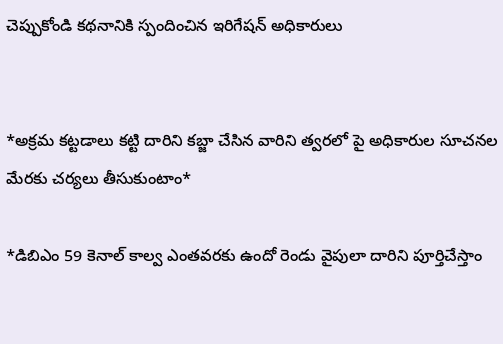చెప్పుకోండి కథనానికి స్పందించిన ఇరిగేషన్ అధికారులు


*అక్రమ కట్టడాలు కట్టి దారిని కబ్జా చేసిన వారిని త్వరలో పై అధికారుల సూచనల మేరకు చర్యలు తీసుకుంటాం*

*డిబిఎం 59 కెనాల్ కాల్వ ఎంతవరకు ఉందో రెండు వైపులా దారిని పూర్తిచేస్తాం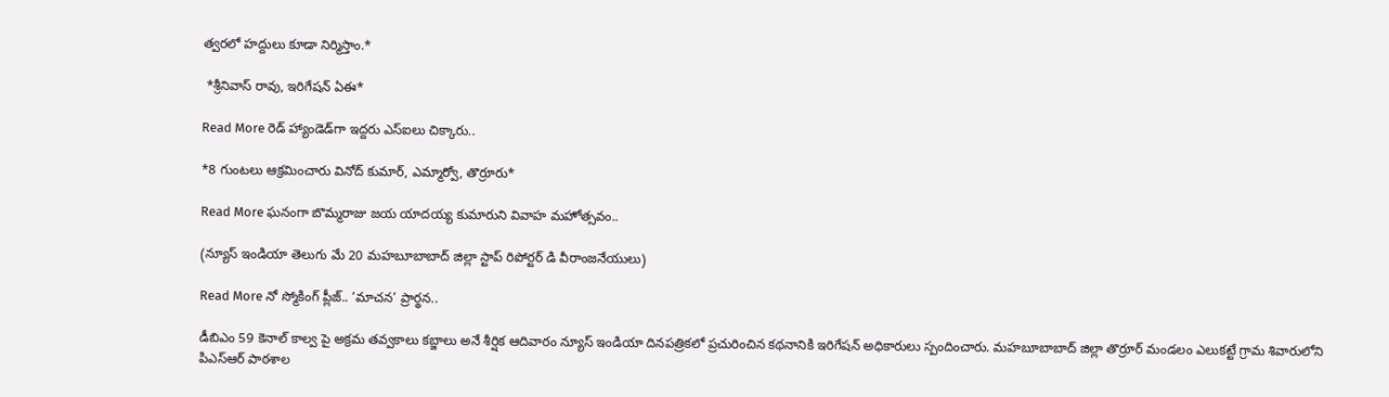త్వరలో హద్దులు కూడా నిర్మిస్తాం.*

 *శ్రీనివాస్ రావు, ఇరిగేషన్ ఏఈ*

Read More రెడ్ హ్యాండెడ్‌గా ఇద్దరు ఎస్ఐలు చిక్కారు..

*8 గుంటలు ఆక్రమించారు వినోద్ కుమార్, ఎమ్మార్వో, తొర్రూరు*

Read More ఘనంగా బొమ్మరాజు జయ యాదయ్య కుమారుని వివాహ మహోత్సవం..

(న్యూస్ ఇండియా తెలుగు మే 20 మహబూబాబాద్ జిల్లా స్టాప్ రిపోర్టర్ డి వీరాంజనేయులు)

Read More నో స్మోకింగ్ ప్లీజ్.. ‘మాచన’ ప్రార్థన..

డీబిఎం 59 కెనాల్ కాల్వ పై అక్రమ తవ్వకాలు కబ్జాలు అనే శీర్షిక ఆదివారం న్యూస్ ఇండియా దినపత్రికలో ప్రచురించిన కథనానికి ఇరిగేషన్ అధికారులు స్పందించారు. మహబూబాబాద్ జిల్లా తొర్రూర్ మండలం ఎలుకట్టే గ్రామ శివారులోని పిఎస్ఆర్ పాఠశాల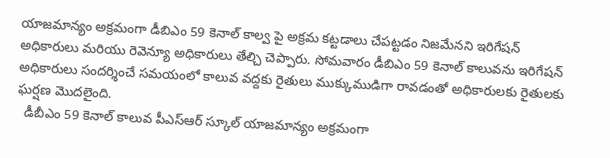యాజమాన్యం అక్రమంగా డీబిఎం 59 కెనాల్ కాల్వ పై అక్రమ కట్టడాలు చేపట్టడం నిజమేనని ఇరిగేషన్ అధికారులు మరియు రెవెన్యూ అధికారులు తేల్చి చెప్పారు. సోమవారం డీబిఎం 59 కెనాల్ కాలువను ఇరిగేషన్ అధికారులు సందర్శించే సమయంలో కాలువ వద్దకు రైతులు ముక్కుముడిగా రావడంతో అధికారులకు రైతులకు ఘర్షణ మొదలైంది.
  డీబీఎం 59 కెనాల్ కాలువ పీఎస్ఆర్ స్కూల్ యాజమాన్యం అక్రమంగా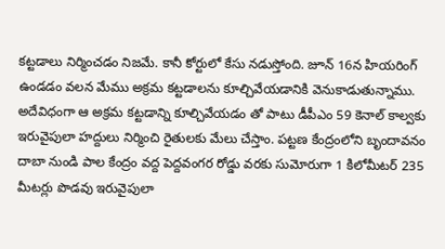కట్టడాలు నిర్మించడం నిజమే. కానీ కోర్టులో కేసు నడుస్తోంది. జూన్ 16న హియరింగ్ ఉండడం వలన మేము అక్రమ కట్టడాలను కూల్చివేయడానికి వెనుకాడుతున్నాము. అదేవిధంగా ఆ అక్రమ కట్టడాన్ని కూల్చివేయడం తో పాటు డీపీఎం 59 కెనాల్ కాల్వకు ఇరువైపులా హద్దులు నిర్మించి రైతులకు మేలు చేస్తాం. పట్టణ కేంద్రంలోని బృందావనం దాబా నుండి పాల కేంద్రం వద్ద పెద్దవంగర రోడ్డు వరకు సుమోరుగా 1 కిలోమీటర్ 235 మీటర్లు పొడవు ఇరువైపులా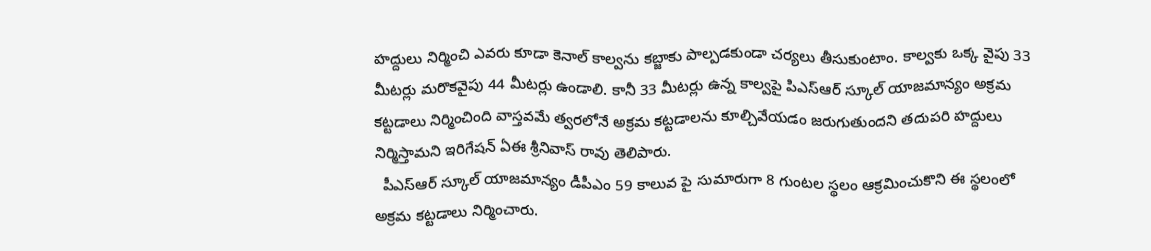హద్దులు నిర్మించి ఎవరు కూడా కెనాల్ కాల్వను కబ్జాకు పాల్పడకుండా చర్యలు తీసుకుంటాం. కాల్వకు ఒక్క వైపు 33 మీటర్లు మరొకవైపు 44 మీటర్లు ఉండాలి. కానీ 33 మీటర్లు ఉన్న కాల్వపై పిఎస్ఆర్ స్కూల్ యాజమాన్యం అక్రమ కట్టడాలు నిర్మించింది వాస్తవమే త్వరలోనే అక్రమ కట్టడాలను కూల్చివేయడం జరుగుతుందని తదుపరి హద్దులు నిర్మిస్తామని ఇరిగేషన్ ఏఈ శ్రీనివాస్ రావు తెలిపారు.
  పీఎస్ఆర్ స్కూల్ యాజమాన్యం డీపీఎం 59 కాలువ పై సుమారుగా 8 గుంటల స్థలం ఆక్రమించుకొని ఈ స్థలంలో అక్రమ కట్టడాలు నిర్మించారు.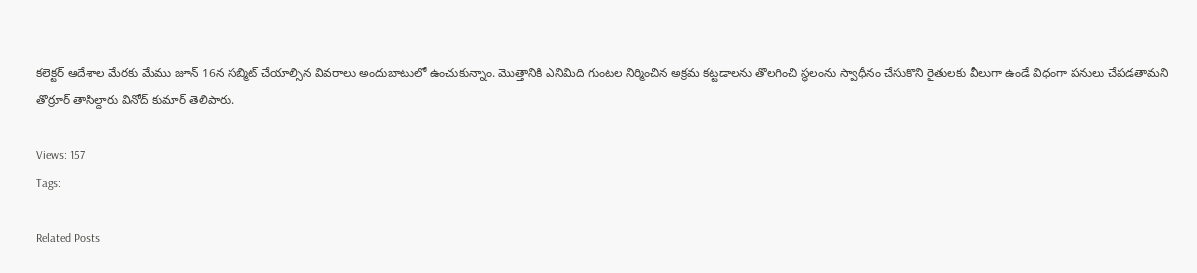కలెక్టర్ ఆదేశాల మేరకు మేము జూన్ 16న సబ్మిట్ చేయాల్సిన వివరాలు అందుబాటులో ఉంచుకున్నాం. మొత్తానికి ఎనిమిది గుంటల నిర్మించిన అక్రమ కట్టడాలను తొలగించి స్థలంను స్వాధీనం చేసుకొని రైతులకు వీలుగా ఉండే విధంగా పనులు చేపడతామని తొర్రూర్ తాసిల్దారు వినోద్ కుమార్ తెలిపారు.

Views: 157
Tags:

Related Posts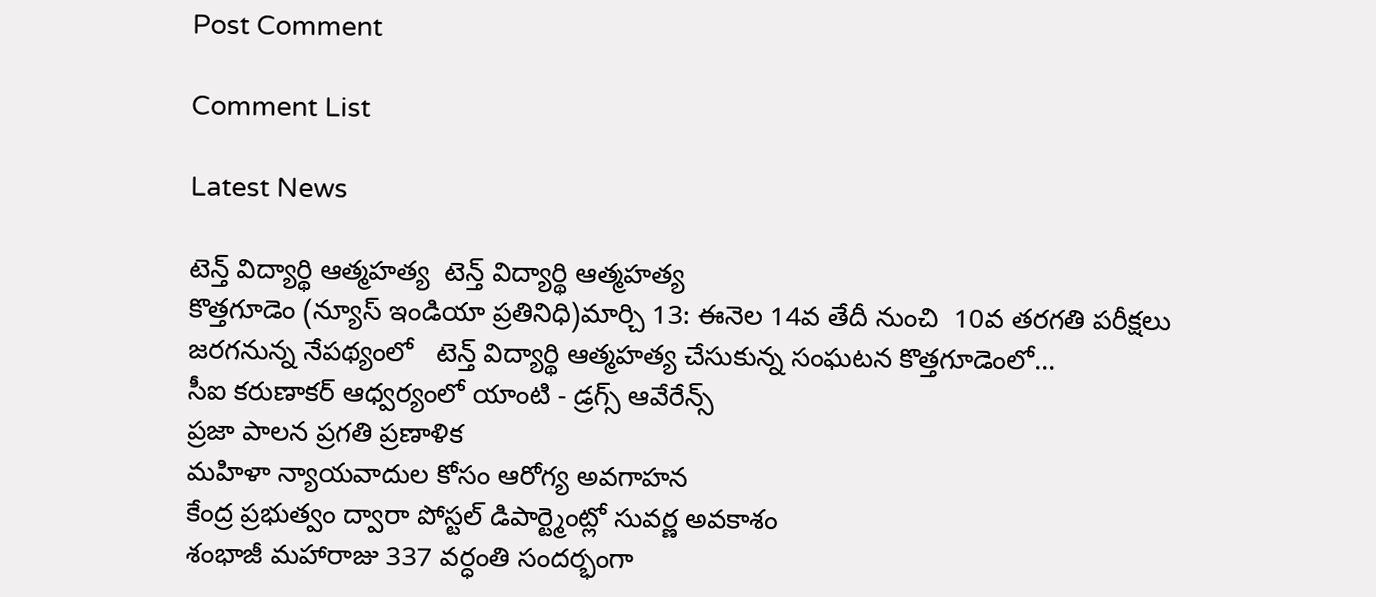Post Comment

Comment List

Latest News

టెన్త్ విద్యార్థి ఆత్మహత్య  టెన్త్ విద్యార్థి ఆత్మహత్య
కొత్తగూడెం (న్యూస్ ఇండియా ప్రతినిధి)మార్చి 13: ఈనెల 14వ తేదీ నుంచి  10వ తరగతి పరీక్షలు జరగనున్న నేపథ్యంలో   టెన్త్ విద్యార్థి ఆత్మహత్య చేసుకున్న సంఘటన కొత్తగూడెంలో...
సీఐ కరుణాకర్ ఆధ్వర్యంలో యాంటి - డ్రగ్స్ ఆవేరేన్స్
ప్రజా పాలన ప్రగతి ప్రణాళిక
మహిళా న్యాయవాదుల కోసం ఆరోగ్య అవగాహన
కేంద్ర ప్రభుత్వం ద్వారా పోస్టల్ డిపార్ట్మెంట్లో సువర్ణ అవకాశం
శంభాజీ మహారాజు 337 వర్ధంతి సందర్భంగా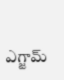ఎగ్జామ్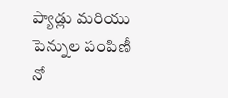ప్యాడ్లు మరియు పెన్నుల పంపిణీ
నో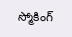స్మోకింగ్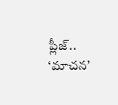ప్లీజ్.. ‘మాచన’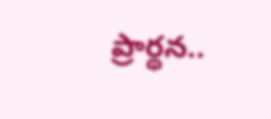ప్రార్థన..